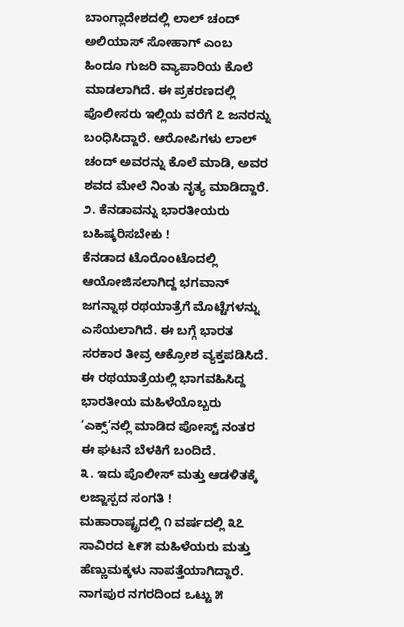ಬಾಂಗ್ಲಾದೇಶದಲ್ಲಿ ಲಾಲ್ ಚಂದ್ ಅಲಿಯಾಸ್ ಸೋಹಾಗ್ ಎಂಬ ಹಿಂದೂ ಗುಜರಿ ವ್ಯಾಪಾರಿಯ ಕೊಲೆ ಮಾಡಲಾಗಿದೆ. ಈ ಪ್ರಕರಣದಲ್ಲಿ ಪೊಲೀಸರು ಇಲ್ಲಿಯ ವರೆಗೆ ೭ ಜನರನ್ನು ಬಂಧಿಸಿದ್ದಾರೆ. ಆರೋಪಿಗಳು ಲಾಲ್ ಚಂದ್ ಅವರನ್ನು ಕೊಲೆ ಮಾಡಿ, ಅವರ ಶವದ ಮೇಲೆ ನಿಂತು ನೃತ್ಯ ಮಾಡಿದ್ದಾರೆ.
೨. ಕೆನಡಾವನ್ನು ಭಾರತೀಯರು ಬಹಿಷ್ಕರಿಸಬೇಕು !
ಕೆನಡಾದ ಟೊರೊಂಟೊದಲ್ಲಿ ಆಯೋಜಿಸಲಾಗಿದ್ದ ಭಗವಾನ್ ಜಗನ್ನಾಥ ರಥಯಾತ್ರೆಗೆ ಮೊಟ್ಟೆಗಳನ್ನು ಎಸೆಯಲಾಗಿದೆ. ಈ ಬಗ್ಗೆ ಭಾರತ ಸರಕಾರ ತೀವ್ರ ಆಕ್ರೋಶ ವ್ಯಕ್ತಪಡಿಸಿದೆ. ಈ ರಥಯಾತ್ರೆಯಲ್ಲಿ ಭಾಗವಹಿಸಿದ್ದ ಭಾರತೀಯ ಮಹಿಳೆಯೊಬ್ಬರು ‘ಎಕ್ಸ್’ನಲ್ಲಿ ಮಾಡಿದ ಪೋಸ್ಟ್ ನಂತರ ಈ ಘಟನೆ ಬೆಳಕಿಗೆ ಬಂದಿದೆ.
೩. ಇದು ಪೊಲೀಸ್ ಮತ್ತು ಆಡಳಿತಕ್ಕೆ ಲಜ್ಜಾಸ್ಪದ ಸಂಗತಿ !
ಮಹಾರಾಷ್ಟ್ರದಲ್ಲಿ ೧ ವರ್ಷದಲ್ಲಿ ೩೭ ಸಾವಿರದ ೬೯೫ ಮಹಿಳೆಯರು ಮತ್ತು ಹೆಣ್ಣುಮಕ್ಕಳು ನಾಪತ್ತೆಯಾಗಿದ್ದಾರೆ. ನಾಗಪುರ ನಗರದಿಂದ ಒಟ್ಟು ೫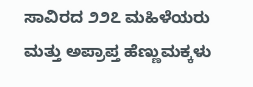ಸಾವಿರದ ೨೨೭ ಮಹಿಳೆಯರು ಮತ್ತು ಅಪ್ರಾಪ್ತ ಹೆಣ್ಣುಮಕ್ಕಳು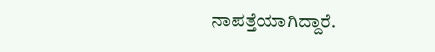ನಾಪತ್ತೆಯಾಗಿದ್ದಾರೆ.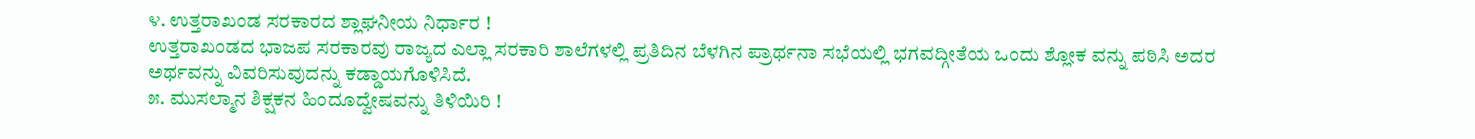೪. ಉತ್ತರಾಖಂಡ ಸರಕಾರದ ಶ್ಲಾಘನೀಯ ನಿರ್ಧಾರ !
ಉತ್ತರಾಖಂಡದ ಭಾಜಪ ಸರಕಾರವು ರಾಜ್ಯದ ಎಲ್ಲಾ ಸರಕಾರಿ ಶಾಲೆಗಳಲ್ಲಿ ಪ್ರತಿದಿನ ಬೆಳಗಿನ ಪ್ರಾರ್ಥನಾ ಸಭೆಯಲ್ಲಿ ಭಗವದ್ಗೀತೆಯ ಒಂದು ಶ್ಲೋಕ ವನ್ನು ಪಠಿಸಿ ಅದರ ಅರ್ಥವನ್ನು ವಿವರಿಸುವುದನ್ನು ಕಡ್ಡಾಯಗೊಳಿಸಿದೆ.
೫. ಮುಸಲ್ಮಾನ ಶಿಕ್ಷಕನ ಹಿಂದೂದ್ವೇಷವನ್ನು ತಿಳಿಯಿರಿ !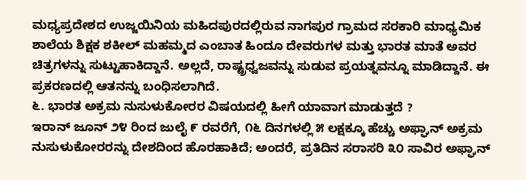ಮಧ್ಯಪ್ರದೇಶದ ಉಜ್ಜಯಿನಿಯ ಮಹಿದಪುರದಲ್ಲಿರುವ ನಾಗಪುರ ಗ್ರಾಮದ ಸರಕಾರಿ ಮಾಧ್ಯಮಿಕ ಶಾಲೆಯ ಶಿಕ್ಷಕ ಶಕೀಲ್ ಮಹಮ್ಮದ ಎಂಬಾತ ಹಿಂದೂ ದೇವರುಗಳ ಮತ್ತು ಭಾರತ ಮಾತೆ ಅವರ ಚಿತ್ರಗಳನ್ನು ಸುಟ್ಟುಹಾಕಿದ್ದಾನೆ. ಅಲ್ಲದೆ, ರಾಷ್ಟ್ರಧ್ವಜವನ್ನು ಸುಡುವ ಪ್ರಯತ್ನವನ್ನೂ ಮಾಡಿದ್ದಾನೆ. ಈ ಪ್ರಕರಣದಲ್ಲಿ ಆತನನ್ನು ಬಂಧಿಸಲಾಗಿದೆ.
೬. ಭಾರತ ಅಕ್ರಮ ನುಸುಳುಕೋರರ ವಿಷಯದಲ್ಲಿ ಹೀಗೆ ಯಾವಾಗ ಮಾಡುತ್ತದೆ ?
ಇರಾನ್ ಜೂನ್ ೨೪ ರಿಂದ ಜುಲೈ ೯ ರವರೆಗೆ, ೧೬ ದಿನಗಳಲ್ಲಿ ೫ ಲಕ್ಷಕ್ಕೂ ಹೆಚ್ಚು ಅಫ್ಘಾನ್ ಅಕ್ರಮ ನುಸುಳುಕೋರರನ್ನು ದೇಶದಿಂದ ಹೊರಹಾಕಿದೆ; ಅಂದರೆ, ಪ್ರತಿದಿನ ಸರಾಸರಿ ೩೦ ಸಾವಿರ ಅಫ್ಘಾನ್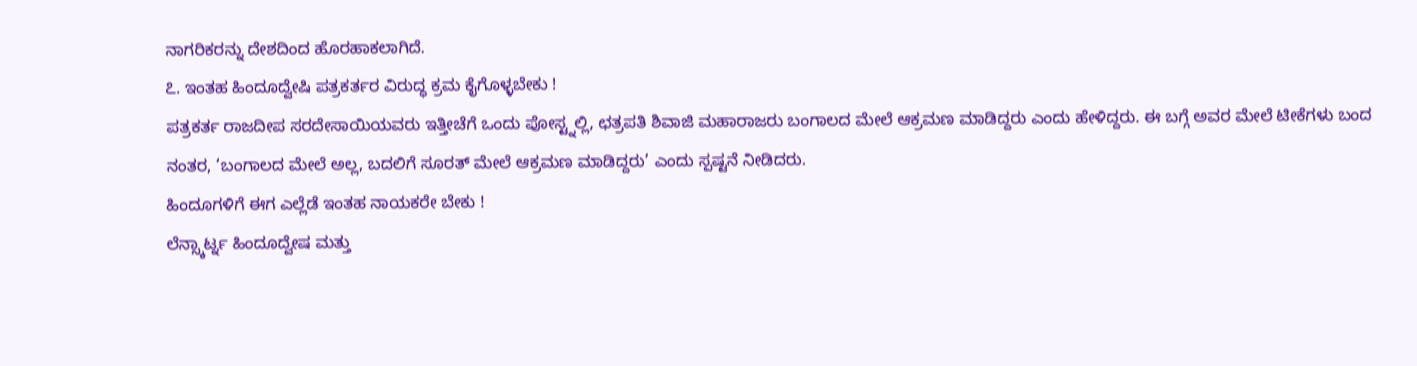ನಾಗರಿಕರನ್ನು ದೇಶದಿಂದ ಹೊರಹಾಕಲಾಗಿದೆ.
೭. ಇಂತಹ ಹಿಂದೂದ್ವೇಷಿ ಪತ್ರಕರ್ತರ ವಿರುದ್ಧ ಕ್ರಮ ಕೈಗೊಳ್ಳಬೇಕು !
ಪತ್ರಕರ್ತ ರಾಜದೀಪ ಸರದೇಸಾಯಿಯವರು ಇತ್ತೀಚೆಗೆ ಒಂದು ಪೋಸ್ಟ್ನಲ್ಲಿ, ಛತ್ರಪತಿ ಶಿವಾಜಿ ಮಹಾರಾಜರು ಬಂಗಾಲದ ಮೇಲೆ ಆಕ್ರಮಣ ಮಾಡಿದ್ದರು ಎಂದು ಹೇಳಿದ್ದರು. ಈ ಬಗ್ಗೆ ಅವರ ಮೇಲೆ ಟೀಕೆಗಳು ಬಂದ ನಂತರ, ‘ಬಂಗಾಲದ ಮೇಲೆ ಅಲ್ಲ, ಬದಲಿಗೆ ಸೂರತ್ ಮೇಲೆ ಆಕ್ರಮಣ ಮಾಡಿದ್ದರು’ ಎಂದು ಸ್ಪಷ್ಟನೆ ನೀಡಿದರು.
ಹಿಂದೂಗಳಿಗೆ ಈಗ ಎಲ್ಲೆಡೆ ಇಂತಹ ನಾಯಕರೇ ಬೇಕು !
ಲೆನ್ಸ್ಕಾರ್ಟ್ನ ಹಿಂದೂದ್ವೇಷ ಮತ್ತು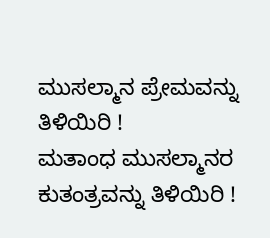ಮುಸಲ್ಮಾನ ಪ್ರೇಮವನ್ನು ತಿಳಿಯಿರಿ !
ಮತಾಂಧ ಮುಸಲ್ಮಾನರ ಕುತಂತ್ರವನ್ನು ತಿಳಿಯಿರಿ !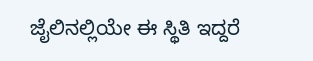ಜೈಲಿನಲ್ಲಿಯೇ ಈ ಸ್ಥಿತಿ ಇದ್ದರೆ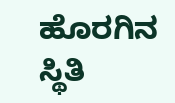ಹೊರಗಿನ ಸ್ಥಿತಿ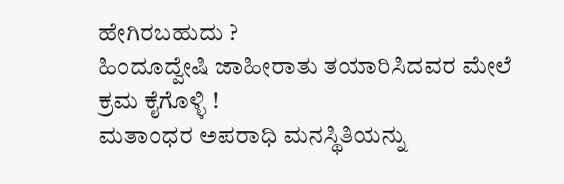ಹೇಗಿರಬಹುದು ?
ಹಿಂದೂದ್ವೇಷಿ ಜಾಹೀರಾತು ತಯಾರಿಸಿದವರ ಮೇಲೆ ಕ್ರಮ ಕೈಗೊಳ್ಳಿ !
ಮತಾಂಧರ ಅಪರಾಧಿ ಮನಸ್ಥಿತಿಯನ್ನು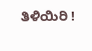ತಿಳಿಯಿರಿ !